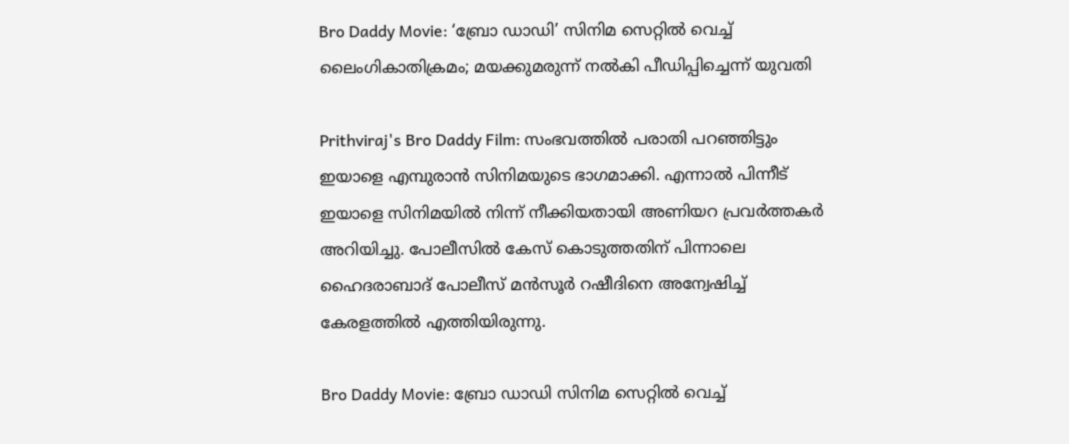Bro Daddy Movie: ‘ബ്രോ ഡാഡി’ സിനിമ സെറ്റില്‍ വെച്ച് ലൈംഗികാതിക്രമം; മയക്കുമരുന്ന് നല്‍കി പീഡിപ്പിച്ചെന്ന് യുവതി

Prithviraj's Bro Daddy Film: സംഭവത്തില്‍ പരാതി പറഞ്ഞിട്ടും ഇയാളെ എമ്പുരാന്‍ സിനിമയുടെ ഭാഗമാക്കി. എന്നാല്‍ പിന്നീട് ഇയാളെ സിനിമയില്‍ നിന്ന് നീക്കിയതായി അണിയറ പ്രവര്‍ത്തകര്‍ അറിയിച്ചു. പോലീസില്‍ കേസ് കൊടുത്തതിന് പിന്നാലെ ഹൈദരാബാദ് പോലീസ് മന്‍സൂര്‍ റഷീദിനെ അന്വേഷിച്ച് കേരളത്തില്‍ എത്തിയിരുന്നു.

Bro Daddy Movie: ബ്രോ ഡാഡി സിനിമ സെറ്റില്‍ വെച്ച്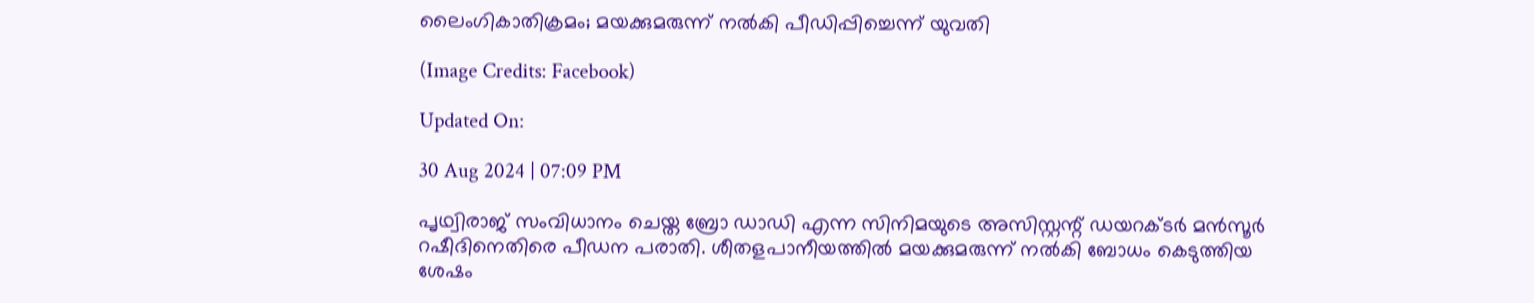ലൈംഗികാതിക്രമം; മയക്കുമരുന്ന് നല്‍കി പീഡിപ്പിച്ചെന്ന് യുവതി

(Image Credits: Facebook)

Updated On:

30 Aug 2024 | 07:09 PM

പൃഥ്വിരാജ് സംവിധാനം ചെയ്ത ബ്രോ ഡാഡി എന്ന സിനിമയുടെ അസിസ്റ്റന്റ് ഡയറക്ടര്‍ മന്‍സൂര്‍ റഷീദിനെതിരെ പീഡന പരാതി. ശീതളപാനീയത്തില്‍ മയക്കുമരുന്ന് നല്‍കി ബോധം കെടുത്തിയ ശേഷം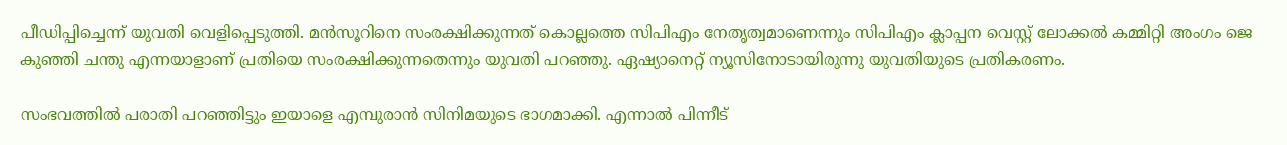പീഡിപ്പിച്ചെന്ന് യുവതി വെളിപ്പെടുത്തി. മന്‍സൂറിനെ സംരക്ഷിക്കുന്നത് കൊല്ലത്തെ സിപിഎം നേതൃത്വമാണെന്നും സിപിഎം ക്ലാപ്പന വെസ്റ്റ് ലോക്കല്‍ കമ്മിറ്റി അംഗം ജെ കുഞ്ഞി ചന്തു എന്നയാളാണ് പ്രതിയെ സംരക്ഷിക്കുന്നതെന്നും യുവതി പറഞ്ഞു. ഏഷ്യാനെറ്റ് ന്യൂസിനോടായിരുന്നു യുവതിയുടെ പ്രതികരണം.

സംഭവത്തില്‍ പരാതി പറഞ്ഞിട്ടും ഇയാളെ എമ്പുരാന്‍ സിനിമയുടെ ഭാഗമാക്കി. എന്നാല്‍ പിന്നീട്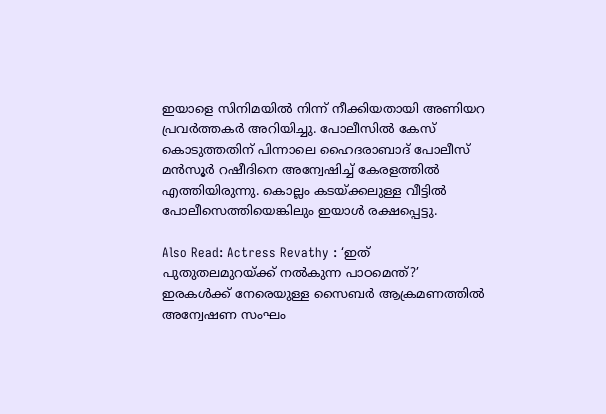ഇയാളെ സിനിമയില്‍ നിന്ന് നീക്കിയതായി അണിയറ പ്രവര്‍ത്തകര്‍ അറിയിച്ചു. പോലീസില്‍ കേസ് കൊടുത്തതിന് പിന്നാലെ ഹൈദരാബാദ് പോലീസ് മന്‍സൂര്‍ റഷീദിനെ അന്വേഷിച്ച് കേരളത്തില്‍ എത്തിയിരുന്നു. കൊല്ലം കടയ്ക്കലുള്ള വീട്ടില്‍ പോലീസെത്തിയെങ്കിലും ഇയാള്‍ രക്ഷപ്പെട്ടു.

Also Read: Actress Revathy : ‘ഇത് പുതുതലമുറയ്ക്ക് നൽകുന്ന പാഠമെന്ത്?’ ഇരകൾക്ക് നേരെയുള്ള സൈബർ ആക്രമണത്തിൽ അന്വേഷണ സംഘം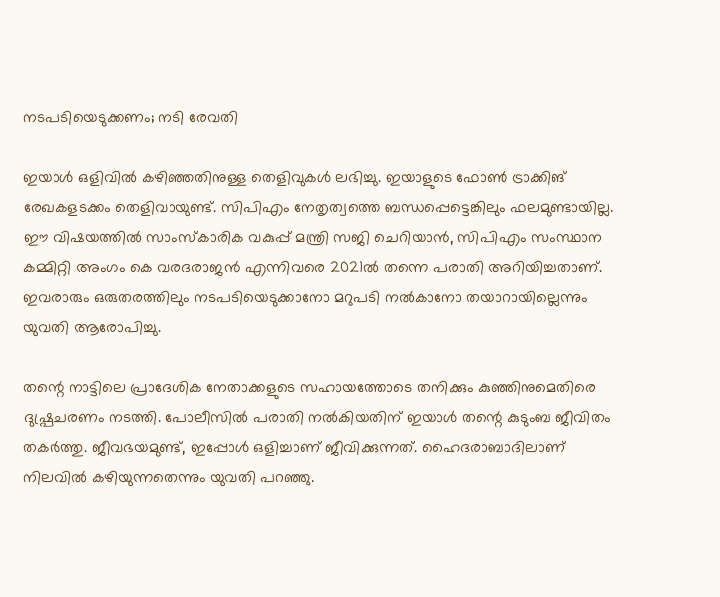നടപടിയെടുക്കണം; നടി രേവതി

ഇയാള്‍ ഒളിവില്‍ കഴിഞ്ഞതിനുള്ള തെളിവുകള്‍ ലഭിച്ചു. ഇയാളുടെ ഫോണ്‍ ട്രാക്കിങ് രേഖകളടക്കം തെളിവായുണ്ട്. സിപിഎം നേതൃത്വത്തെ ബന്ധപ്പെട്ടെങ്കിലും ഫലമുണ്ടായില്ല. ഈ വിഷയത്തില്‍ സാംസ്‌കാരിക വകുപ്പ് മന്ത്രി സജി ചെറിയാന്‍, സിപിഎം സംസ്ഥാന കമ്മിറ്റി അംഗം കെ വരദരാജന്‍ എന്നിവരെ 2021ല്‍ തന്നെ പരാതി അറിയിച്ചതാണ്. ഇവരാരും ഒരുതരത്തിലും നടപടിയെടുക്കാനോ മറുപടി നല്‍കാനോ തയാറായില്ലെന്നും യുവതി ആരോപിച്ചു.

തന്റെ നാട്ടിലെ പ്രാദേശിക നേതാക്കളുടെ സഹായത്തോടെ തനിക്കും കുഞ്ഞിനുമെതിരെ ദുഷ്പ്രചരണം നടത്തി. പോലീസില്‍ പരാതി നല്‍കിയതിന് ഇയാള്‍ തന്റെ കുടുംബ ജീവിതം തകര്‍ത്തു. ജീവഭയമുണ്ട്, ഇപ്പോള്‍ ഒളിച്ചാണ് ജീവിക്കുന്നത്. ഹൈദരാബാദിലാണ് നിലവില്‍ കഴിയുന്നതെന്നും യുവതി പറഞ്ഞു.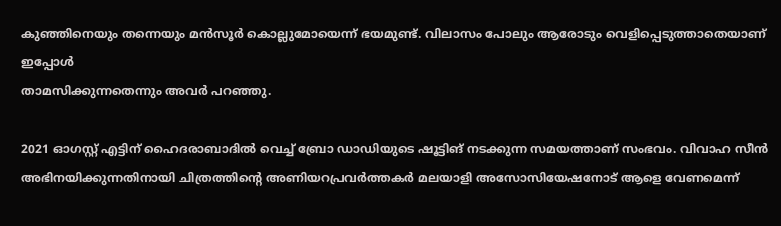കുഞ്ഞിനെയും തന്നെയും മന്‍സൂര്‍ കൊല്ലുമോയെന്ന് ഭയമുണ്ട്. വിലാസം പോലും ആരോടും വെളിപ്പെടുത്താതെയാണ് ഇപ്പോള്‍
താമസിക്കുന്നതെന്നും അവര്‍ പറഞ്ഞു.

2021 ഓഗസ്റ്റ് എട്ടിന് ഹൈദരാബാദില്‍ വെച്ച് ബ്രോ ഡാഡിയുടെ ഷൂട്ടിങ് നടക്കുന്ന സമയത്താണ് സംഭവം. വിവാഹ സീന്‍ അഭിനയിക്കുന്നതിനായി ചിത്രത്തിന്റെ അണിയറപ്രവര്‍ത്തകര്‍ മലയാളി അസോസിയേഷനോട് ആളെ വേണമെന്ന്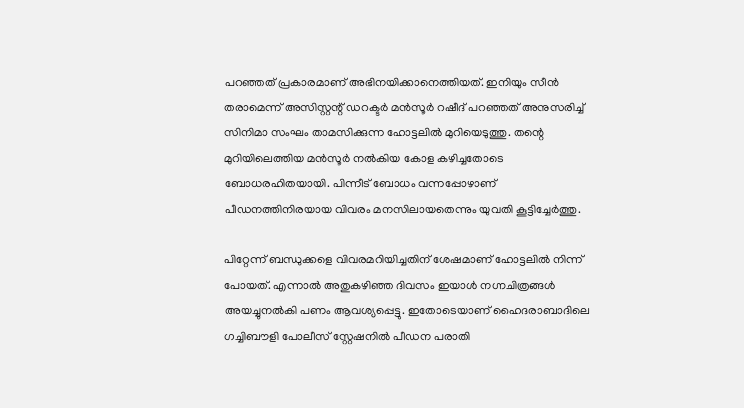പറഞ്ഞത് പ്രകാരമാണ് അഭിനയിക്കാനെത്തിയത്. ഇനിയും സീന്‍ തരാമെന്ന് അസിസ്റ്റന്റ് ഡറക്ടര്‍ മന്‍സൂര്‍ റഷീദ് പറഞ്ഞത് അനുസരിച്ച് സിനിമാ സംഘം താമസിക്കുന്ന ഹോട്ടലില്‍ മുറിയെടുത്തു. തന്റെ മുറിയിലെത്തിയ മന്‍സൂര്‍ നല്‍കിയ കോള കഴിച്ചതോടെ ബോധരഹിതയായി. പിന്നീട് ബോധം വന്നപ്പോഴാണ് പീഡനത്തിനിരയായ വിവരം മനസിലായതെന്നും യുവതി കൂട്ടിച്ചേര്‍ത്തു.

പിറ്റേന്ന് ബന്ധുക്കളെ വിവരമറിയിച്ചതിന് ശേഷമാണ് ഹോട്ടലില്‍ നിന്ന് പോയത്. എന്നാല്‍ അതുകഴിഞ്ഞ ദിവസം ഇയാള്‍ നഗ്നചിത്രങ്ങള്‍ അയച്ചുനല്‍കി പണം ആവശ്യപ്പെട്ടു. ഇതോടെയാണ് ഹൈദരാബാദിലെ ഗച്ചിബൗളി പോലീസ് സ്റ്റേഷനില്‍ പീഡന പരാതി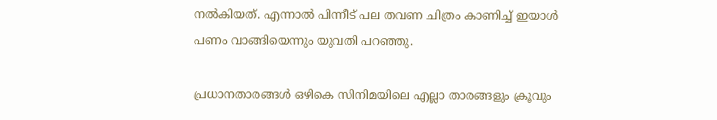നല്‍കിയത്. എന്നാല്‍ പിന്നീട് പല തവണ ചിത്രം കാണിച്ച് ഇയാള്‍ പണം വാങ്ങിയെന്നും യുവതി പറഞ്ഞു.

പ്രധാനതാരങ്ങള്‍ ഒഴികെ സിനിമയിലെ എല്ലാ താരങ്ങളും ക്രൂവും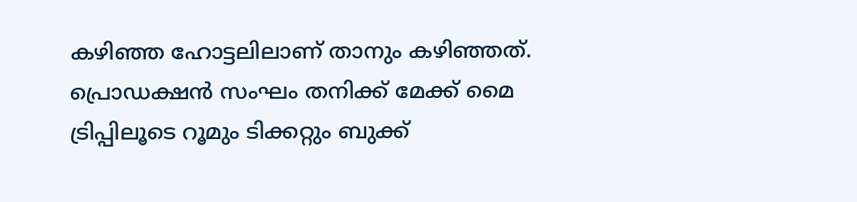കഴിഞ്ഞ ഹോട്ടലിലാണ് താനും കഴിഞ്ഞത്. പ്രൊഡക്ഷന്‍ സംഘം തനിക്ക് മേക്ക് മൈ ട്രിപ്പിലൂടെ റൂമും ടിക്കറ്റും ബുക്ക്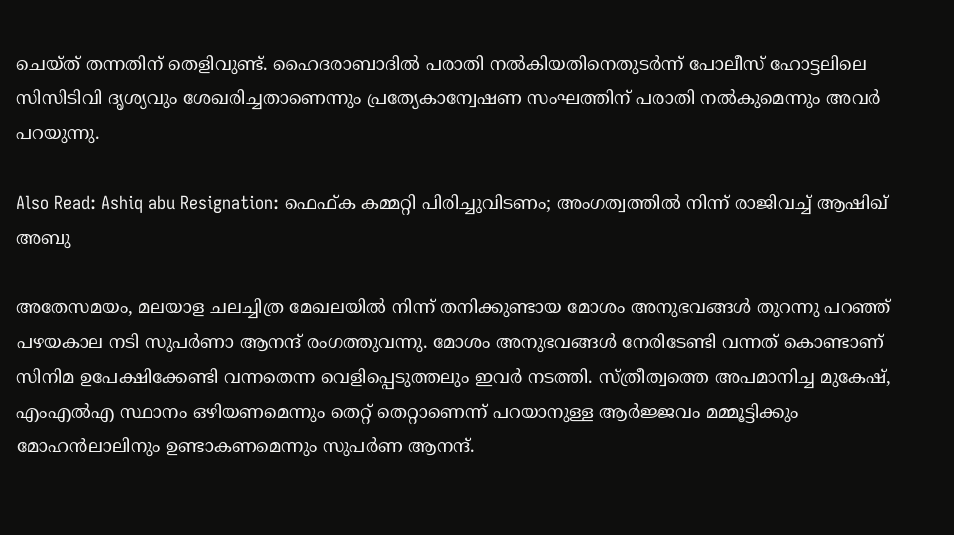ചെയ്ത് തന്നതിന് തെളിവുണ്ട്. ഹൈദരാബാദില്‍ പരാതി നല്‍കിയതിനെതുടര്‍ന്ന് പോലീസ് ഹോട്ടലിലെ സിസിടിവി ദൃശ്യവും ശേഖരിച്ചതാണെന്നും പ്രത്യേകാന്വേഷണ സംഘത്തിന് പരാതി നല്‍കുമെന്നും അവര്‍ പറയുന്നു.

Also Read: Ashiq abu Resignation: ഫെഫ്ക കമ്മറ്റി പിരിച്ചുവിടണം; അംഗത്വത്തില്‍ നിന്ന് രാജിവച്ച് ആഷിഖ് അബു

അതേസമയം, മലയാള ചലച്ചിത്ര മേഖലയില്‍ നിന്ന് തനിക്കുണ്ടായ മോശം അനുഭവങ്ങള്‍ തുറന്നു പറഞ്ഞ് പഴയകാല നടി സുപര്‍ണാ ആനന്ദ് രംഗത്തുവന്നു. മോശം അനുഭവങ്ങള്‍ നേരിടേണ്ടി വന്നത് കൊണ്ടാണ് സിനിമ ഉപേക്ഷിക്കേണ്ടി വന്നതെന്ന വെളിപ്പെടുത്തലും ഇവര്‍ നടത്തി. സ്ത്രീത്വത്തെ അപമാനിച്ച മുകേഷ്, എംഎല്‍എ സ്ഥാനം ഒഴിയണമെന്നും തെറ്റ് തെറ്റാണെന്ന് പറയാനുള്ള ആര്‍ജ്ജവം മമ്മൂട്ടിക്കും മോഹന്‍ലാലിനും ഉണ്ടാകണമെന്നും സുപര്‍ണ ആനന്ദ്.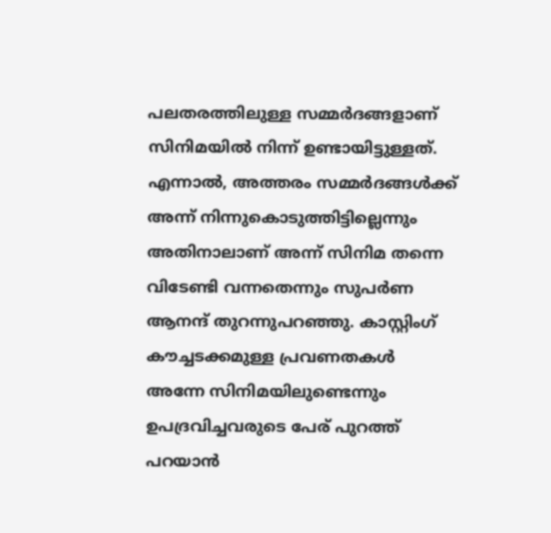പലതരത്തിലുള്ള സമ്മര്‍ദങ്ങളാണ് സിനിമയില്‍ നിന്ന് ഉണ്ടായിട്ടുള്ളത്. എന്നാല്‍, അത്തരം സമ്മര്‍ദങ്ങള്‍ക്ക് അന്ന് നിന്നുകൊടുത്തിട്ടില്ലെന്നും അതിനാലാണ് അന്ന് സിനിമ തന്നെ വിടേണ്ടി വന്നതെന്നും സുപര്‍ണ ആനന്ദ് തുറന്നുപറഞ്ഞു. കാസ്റ്റിംഗ് കൗച്ചടക്കമുള്ള പ്രവണതകള്‍ അന്നേ സിനിമയിലുണ്ടെന്നും ഉപദ്രവിച്ചവരുടെ പേര് പുറത്ത് പറയാന്‍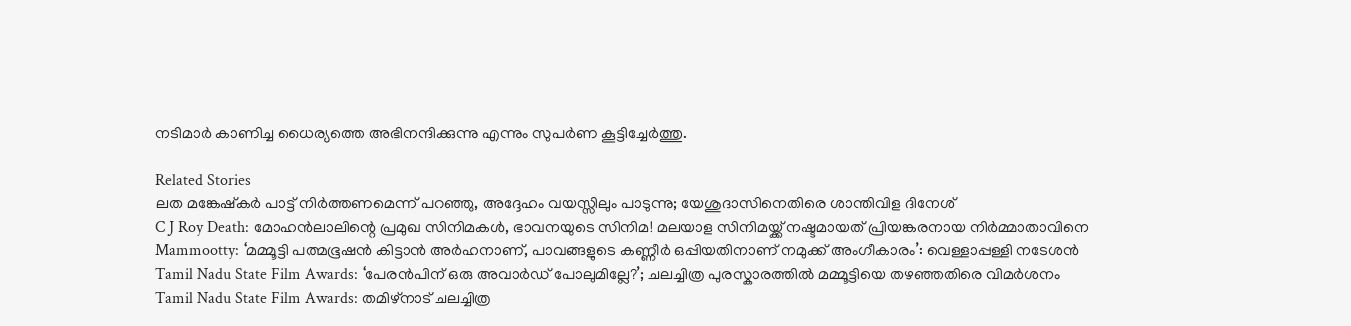നടിമാര്‍ കാണിച്ച ധൈര്യത്തെ അഭിനന്ദിക്കുന്നു എന്നും സുപര്‍ണ കൂട്ടിച്ചേര്‍ത്തു.

Related Stories
ലത മങ്കേഷ്‌കർ പാട്ട് നിർത്തണമെന്ന് പറഞ്ഞു, അദ്ദേഹം വയസ്സിലും പാടുന്നു; യേശുദാസിനെതിരെ ശാന്തിവിള ദിനേശ്
C J Roy Death: മോഹൻലാലിന്റെ പ്രമുഖ സിനിമകൾ, ഭാവനയുടെ സിനിമ! മലയാള സിനിമയ്ക്ക് നഷ്ടമായത് പ്രിയങ്കരനായ നിർമ്മാതാവിനെ
Mammootty: ‘മമ്മൂട്ടി പത്മഭൂഷൻ കിട്ടാൻ അർഹനാണ്, പാവങ്ങളുടെ കണ്ണീർ ഒപ്പിയതിനാണ് നമുക്ക് അംഗീകാരം’: വെള്ളാപ്പള്ളി നടേശൻ
Tamil Nadu State Film Awards: ‘പേരൻപിന് ഒരു അവാർഡ് പോലുമില്ലേ?’; ചലച്ചിത്ര പുരസ്കാരത്തിൽ മമ്മൂട്ടിയെ തഴഞ്ഞതിരെ വിമർശനം
Tamil Nadu State Film Awards: തമിഴ്നാട് ചലച്ചിത്ര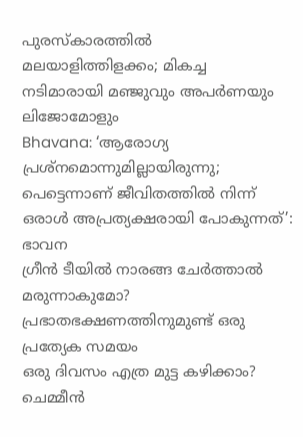പുരസ്കാരത്തിൽ മലയാളിത്തിളക്കം; മികച്ച നടിമാരായി മഞ്ജുവും അപർണയും ലിജോമോളും
Bhavana: ‘ആരോഗ്യ പ്രശ്നമൊന്നുമില്ലായിരുന്നു; പെട്ടെന്നാണ് ജീവിതത്തിൽ നിന്ന് ഒരാൾ അപ്രത്യക്ഷരായി പോകുന്നത്’: ഭാവന
ഗ്രീൻ ടീയിൽ നാരങ്ങ ചേർത്താൽ മരുന്നാകുമോ?
പ്രഭാതഭക്ഷണത്തിനുമുണ്ട് ഒരു പ്രത്യേക സമയം
ഒരു ദിവസം എത്ര മുട്ട കഴിക്കാം?
ചെമ്മീന്‍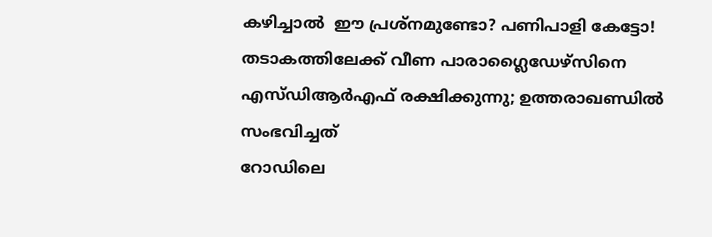കഴിച്ചാല്‍  ഈ പ്രശ്‌നമുണ്ടോ? പണിപാളി കേട്ടോ!
തടാകത്തിലേക്ക് വീണ പാരാഗ്ലൈഡേഴ്‌സിനെ എസ്ഡിആര്‍എഫ് രക്ഷിക്കുന്നു; ഉത്തരാഖണ്ഡില്‍ സംഭവിച്ചത്‌
റോഡിലെ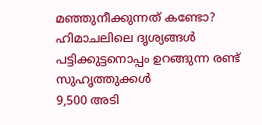മഞ്ഞുനീക്കുന്നത് കണ്ടോ? ഹിമാചലിലെ ദൃശ്യങ്ങള്‍
പട്ടിക്കുട്ടനൊപ്പം ഉറങ്ങുന്ന രണ്ട് സുഹൃത്തുക്കൾ
9,500 അടി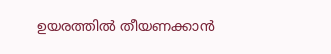ഉയരത്തിൽ തീയണക്കാൻ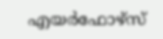എയർഫോഴ്സ്